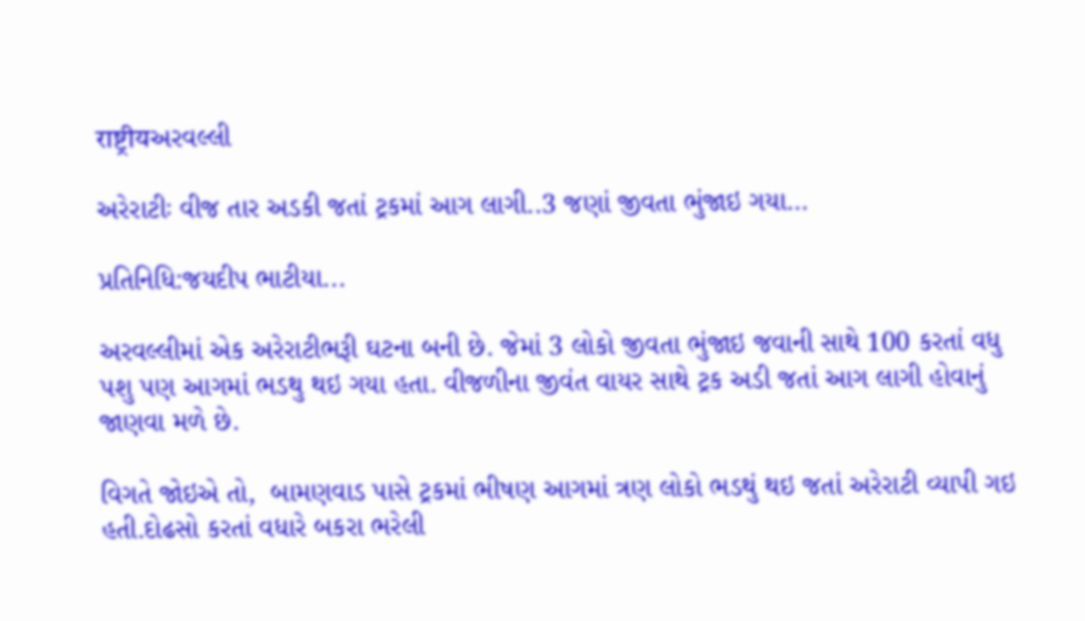राष्ट्रीयઅરવલ્લી

અરેરાટીઃ વીજ તાર અડકી જતાં ટ્રકમાં આગ લાગી..3 જણાં જીવતા ભુંજાઇ ગયા…

પ્રતિનિધિ:જયદીપ ભાટીયા...

અરવલ્લીમાં એક અરેરાટીભરૂી ઘટના બની છે. જેમાં 3 લોકો જીવતા ભુંજાઇ જવાની સાથે 100 કરતાં વધુ પશુ પણ આગમાં ભડથુ થઇ ગયા હતા. વીજળીના જીવંત વાયર સાથે ટ્રક અડી જતાં આગ લાગી હોવાનું જાણવા મળે છે.

વિગતે જોઇએ તો,  બામણવાડ પાસે ટ્રકમાં ભીષણ આગમાં ત્રણ લોકો ભડથું થઇ જતાં અરેરાટી વ્યાપી ગઇ હતી.દોઢસો કરતાં વધારે બકરા ભરેલી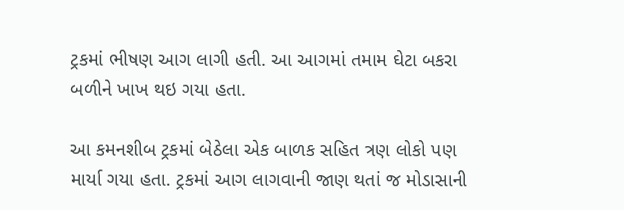ટ્રકમાં ભીષણ આગ લાગી હતી. આ આગમાં તમામ ઘેટા બકરા બળીને ખાખ થઇ ગયા હતા.

આ કમનશીબ ટ્રકમાં બેઠેલા એક બાળક સહિત ત્રણ લોકો પણ માર્યા ગયા હતા. ટ્રકમાં આગ લાગવાની જાણ થતાં જ મોડાસાની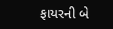ફાયરની બે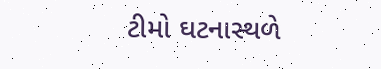ટીમો ઘટનાસ્થળે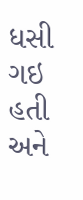ધસી ગઇ હતી અને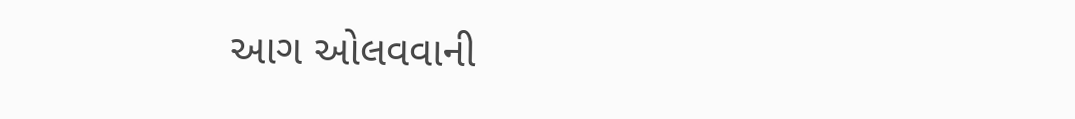આગ ઓલવવાની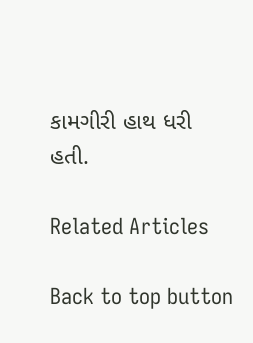કામગીરી હાથ ધરી હતી.

Related Articles

Back to top button